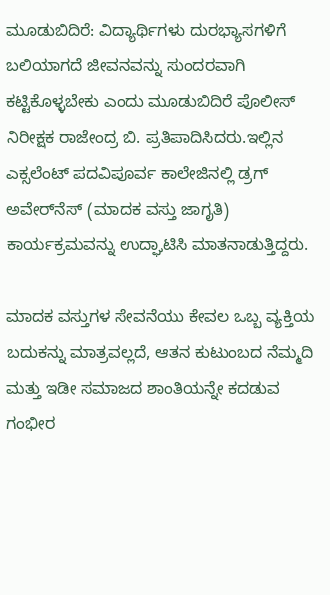ಮೂಡುಬಿದಿರೆ: ವಿದ್ಯಾರ್ಥಿಗಳು ದುರಭ್ಯಾಸಗಳಿಗೆ ಬಲಿಯಾಗದೆ ಜೀವನವನ್ನು ಸುಂದರವಾಗಿ ಕಟ್ಟಿಕೊಳ್ಳಬೇಕು ಎಂದು ಮೂಡುಬಿದಿರೆ ಪೊಲೀಸ್ ನಿರೀಕ್ಷಕ ರಾಜೇಂದ್ರ ಬಿ. ಪ್ರತಿಪಾದಿಸಿದರು.ಇಲ್ಲಿನ ಎಕ್ಸಲೆಂಟ್ ಪದವಿಪೂರ್ವ ಕಾಲೇಜಿನಲ್ಲಿ ಡ್ರಗ್ ಅವೇರ್‌ನೆಸ್ (ಮಾದಕ ವಸ್ತು ಜಾಗೃತಿ) ಕಾರ್ಯಕ್ರಮವನ್ನು ಉದ್ಘಾಟಿಸಿ ಮಾತನಾಡುತ್ತಿದ್ದರು.

ಮಾದಕ ವಸ್ತುಗಳ ಸೇವನೆಯು ಕೇವಲ ಒಬ್ಬ ವ್ಯಕ್ತಿಯ ಬದುಕನ್ನು ಮಾತ್ರವಲ್ಲದೆ, ಆತನ ಕುಟುಂಬದ ನೆಮ್ಮದಿ ಮತ್ತು ಇಡೀ ಸಮಾಜದ ಶಾಂತಿಯನ್ನೇ ಕದಡುವ ಗಂಭೀರ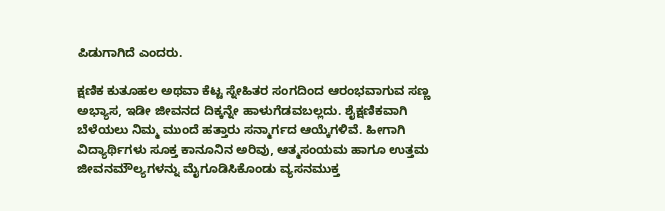ಪಿಡುಗಾಗಿದೆ ಎಂದರು.

ಕ್ಷಣಿಕ ಕುತೂಹಲ ಅಥವಾ ಕೆಟ್ಟ ಸ್ನೇಹಿತರ ಸಂಗದಿಂದ ಆರಂಭವಾಗುವ ಸಣ್ಣ ಅಭ್ಯಾಸ, ಇಡೀ ಜೀವನದ ದಿಕ್ಕನ್ನೇ ಹಾಳುಗೆಡವಬಲ್ಲದು. ಶೈಕ್ಷಣಿಕವಾಗಿ ಬೆಳೆಯಲು ನಿಮ್ಮ ಮುಂದೆ ಹತ್ತಾರು ಸನ್ಮಾರ್ಗದ ಆಯ್ಕೆಗಳಿವೆ. ಹೀಗಾಗಿ ವಿದ್ಯಾರ್ಥಿಗಳು ಸೂಕ್ತ ಕಾನೂನಿನ ಅರಿವು, ಆತ್ಮಸಂಯಮ ಹಾಗೂ ಉತ್ತಮ ಜೀವನಮೌಲ್ಯಗಳನ್ನು ಮೈಗೂಡಿಸಿಕೊಂಡು ವ್ಯಸನಮುಕ್ತ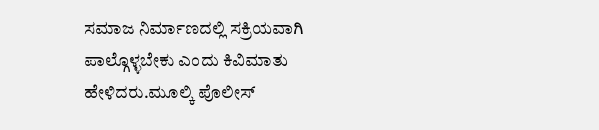ಸಮಾಜ ನಿರ್ಮಾಣದಲ್ಲಿ ಸಕ್ರಿಯವಾಗಿ ಪಾಲ್ಗೊಳ್ಳಬೇಕು ಎಂದು ಕಿವಿಮಾತು ಹೇಳಿದರು.ಮೂಲ್ಕಿ ಪೊಲೀಸ್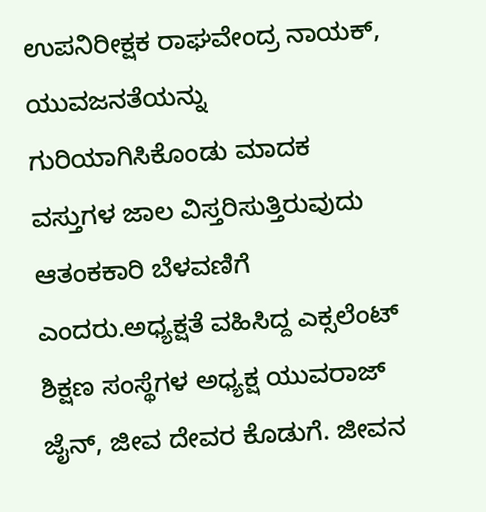ಉಪನಿರೀಕ್ಷಕ ರಾಘವೇಂದ್ರ ನಾಯಕ್, ಯುವಜನತೆಯನ್ನು ಗುರಿಯಾಗಿಸಿಕೊಂಡು ಮಾದಕ ವಸ್ತುಗಳ ಜಾಲ ವಿಸ್ತರಿಸುತ್ತಿರುವುದು ಆತಂಕಕಾರಿ ಬೆಳವಣಿಗೆ ಎಂದರು.ಅಧ್ಯಕ್ಷತೆ ವಹಿಸಿದ್ದ ಎಕ್ಸಲೆಂಟ್ ಶಿಕ್ಷಣ ಸಂಸ್ಥೆಗಳ ಅಧ್ಯಕ್ಷ ಯುವರಾಜ್ ಜೈನ್, ಜೀವ ದೇವರ ಕೊಡುಗೆ. ಜೀವನ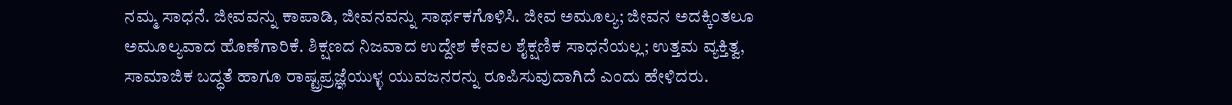ನಮ್ಮ ಸಾಧನೆ. ಜೀವವನ್ನು ಕಾಪಾಡಿ, ಜೀವನವನ್ನು ಸಾರ್ಥಕಗೊಳಿಸಿ. ಜೀವ ಅಮೂಲ್ಯ; ಜೀವನ ಅದಕ್ಕಿಂತಲೂ ಅಮೂಲ್ಯವಾದ ಹೊಣೆಗಾರಿಕೆ. ಶಿಕ್ಷಣದ ನಿಜವಾದ ಉದ್ದೇಶ ಕೇವಲ ಶೈಕ್ಷಣಿಕ ಸಾಧನೆಯಲ್ಲ; ಉತ್ತಮ ವ್ಯಕ್ತಿತ್ವ, ಸಾಮಾಜಿಕ ಬದ್ಧತೆ ಹಾಗೂ ರಾಷ್ಟ್ರಪ್ರಜ್ಞೆಯುಳ್ಳ ಯುವಜನರನ್ನು ರೂಪಿಸುವುದಾಗಿದೆ ಎಂದು ಹೇಳಿದರು.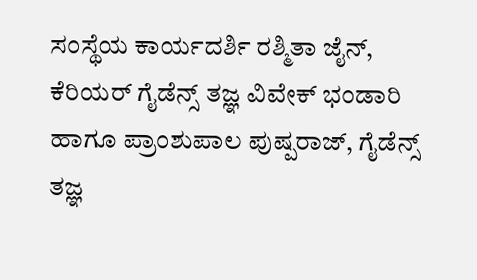ಸಂಸ್ಥೆಯ ಕಾರ್ಯದರ್ಶಿ ರಶ್ಮಿತಾ ಜೈನ್, ಕೆರಿಯರ್ ಗೈಡೆನ್ಸ್ ತಜ್ಞ ವಿವೇಕ್ ಭಂಡಾರಿ ಹಾಗೂ ಪ್ರಾಂಶುಪಾಲ ಪುಷ್ಪರಾಜ್, ಗೈಡೆನ್ಸ್ ತಜ್ಞ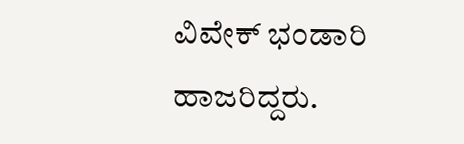ವಿವೇಕ್ ಭಂಡಾರಿ ಹಾಜರಿದ್ದರು.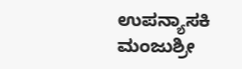ಉಪನ್ಯಾಸಕಿ ಮಂಜುಶ್ರೀ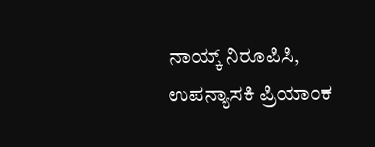ನಾಯ್ಕ್ ನಿರೂಪಿಸಿ, ಉಪನ್ಯಾಸಕಿ ಪ್ರಿಯಾಂಕ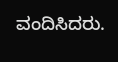ವಂದಿಸಿದರು.